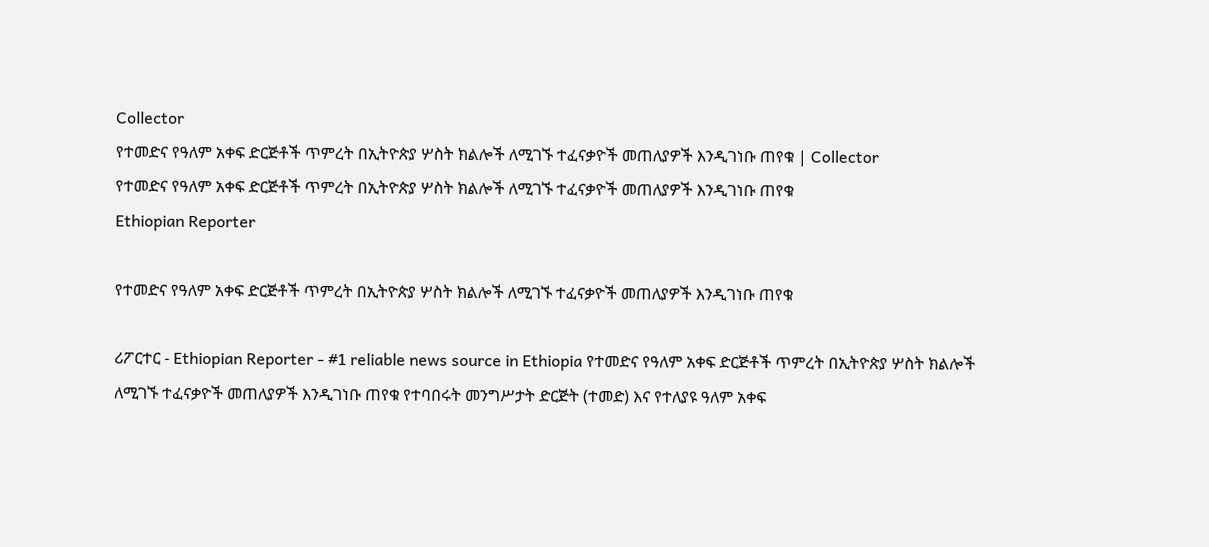Collector
የተመድና የዓለም አቀፍ ድርጅቶች ጥምረት በኢትዮጵያ ሦስት ክልሎች ለሚገኙ ተፈናቃዮች መጠለያዎች እንዲገነቡ ጠየቁ | Collector
የተመድና የዓለም አቀፍ ድርጅቶች ጥምረት በኢትዮጵያ ሦስት ክልሎች ለሚገኙ ተፈናቃዮች መጠለያዎች እንዲገነቡ ጠየቁ
Ethiopian Reporter

የተመድና የዓለም አቀፍ ድርጅቶች ጥምረት በኢትዮጵያ ሦስት ክልሎች ለሚገኙ ተፈናቃዮች መጠለያዎች እንዲገነቡ ጠየቁ

ሪፖርተር - Ethiopian Reporter - #1 reliable news source in Ethiopia የተመድና የዓለም አቀፍ ድርጅቶች ጥምረት በኢትዮጵያ ሦስት ክልሎች ለሚገኙ ተፈናቃዮች መጠለያዎች እንዲገነቡ ጠየቁ የተባበሩት መንግሥታት ድርጅት (ተመድ) እና የተለያዩ ዓለም አቀፍ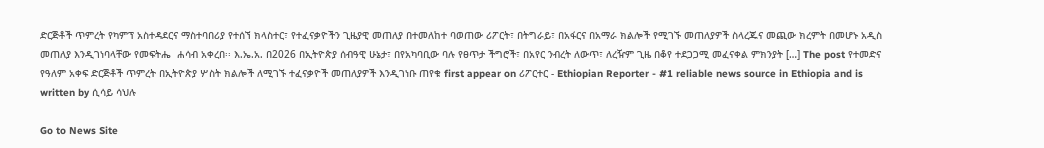ድርጅቶች ጥምረት የካምፕ አስተዳደርና ማስተባበሪያ የተሰኘ ክላስተር፣ የተፈናቃዮችን ጊዜያዊ መጠለያ በተመለከተ ባወጠው ሪፖርት፣ በትግራይ፣ በአፋርና በአማራ ክልሎች የሚገኙ መጠለያዎች ስላረጁና መጪው ክረምት በመሆኑ አዲስ መጠለያ እንዲገነባላቸው የመፍትሔ  ሐሳብ አቀረበ፡፡ እ.ኤ.አ. በ2026 በኢትዮጵያ ሰብዓዊ ሁኔታ፣ በየአካባቢው ባሉ የፀጥታ ችግሮች፣ በአየር ንብረት ለውጥ፣ ለረዥም ጊዜ በቆየ ተደጋጋሚ መፈናቀል ምክንያት […] The post የተመድና የዓለም አቀፍ ድርጅቶች ጥምረት በኢትዮጵያ ሦስት ክልሎች ለሚገኙ ተፈናቃዮች መጠለያዎች እንዲገነቡ ጠየቁ first appear on ሪፖርተር - Ethiopian Reporter - #1 reliable news source in Ethiopia and is written by ሲሳይ ሳህሉ

Go to News Site